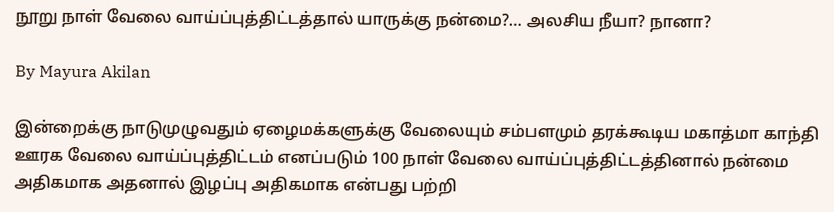நூறு நாள் வேலை வாய்ப்புத்திட்டத்தால் யாருக்கு நன்மை?… அலசிய நீயா? நானா?

By Mayura Akilan

இன்றைக்கு நாடுமுழுவதும் ஏழைமக்களுக்கு வேலையும் சம்பளமும் தரக்கூடிய மகாத்மா காந்தி ஊரக வேலை வாய்ப்புத்திட்டம் எனப்படும் 100 நாள் வேலை வாய்ப்புத்திட்டத்தினால் நன்மை அதிகமாக அதனால் இழப்பு அதிகமாக என்பது பற்றி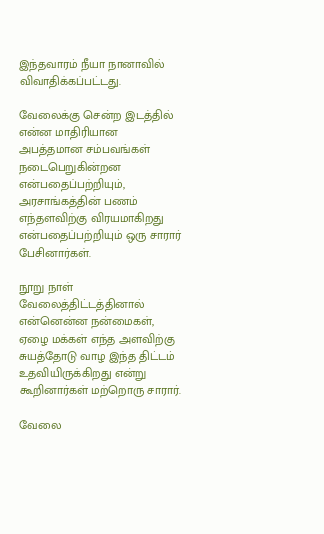இந்தவாரம் நீயா நானாவில் விவாதிக்கப்பட்டது.

வேலைக்கு சென்ற இடத்தில் என்ன மாதிரியான அபத்தமான சம்பவங்கள் நடைபெறுகின்றன என்பதைப்பற்றியும், அரசாங்கத்தின் பணம் எந்தளவிற்கு விரயமாகிறது என்பதைப்பற்றியும் ஒரு சாரார் பேசினார்கள்.

நூறு நாள் வேலைத்திட்டத்தினால் என்னென்ன நன்மைகள், ஏழை மக்கள் எந்த அளவிற்கு சுயத்தோடு வாழ இந்த திட்டம் உதவியிருக்கிறது என்று கூறினார்கள் மற்றொரு சாரார்.

வேலை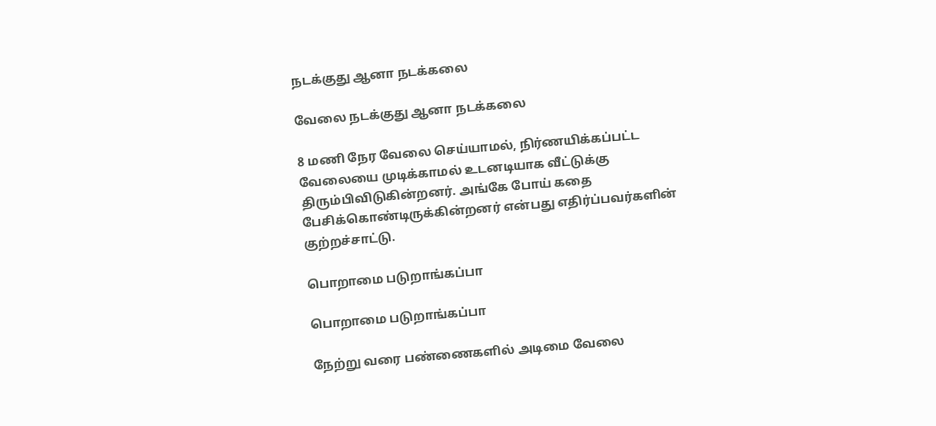நடக்குது ஆனா நடக்கலை

வேலை நடக்குது ஆனா நடக்கலை

8 மணி நேர வேலை செய்யாமல், நிர்ணயிக்கப்பட்ட வேலையை முடிக்காமல் உடனடியாக வீட்டுக்கு திரும்பிவிடுகின்றனர். அங்கே போய் கதை பேசிக்கொண்டிருக்கின்றனர் என்பது எதிர்ப்பவர்களின் குற்றச்சாட்டு.

பொறாமை படுறாங்கப்பா

பொறாமை படுறாங்கப்பா

நேற்று வரை பண்ணைகளில் அடிமை வேலை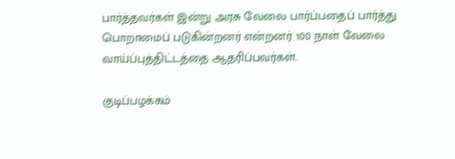பார்த்தவர்கள் இன்று அரசு வேலை பார்ப்பதைப் பார்த்து பொறாமைப் படுகின்றனர் என்றனர் 100 நாள் வேலை வாய்ப்புத்திட்டத்தை ஆதரிப்பவர்கள்.

குடிப்பழக்கம்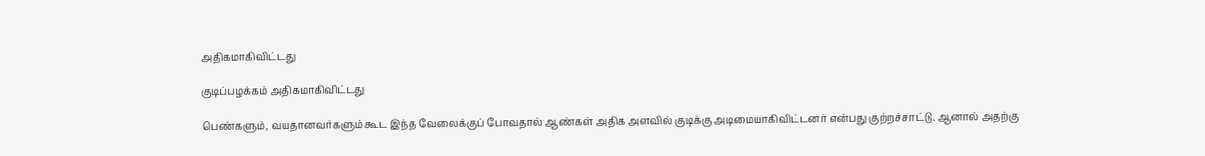அதிகமாகிவிட்டது

குடிப்பழக்கம் அதிகமாகிவிட்டது

பெண்களும், வயதானவர்களும் கூட இந்த வேலைக்குப் போவதால் ஆண்கள் அதிக அளவில் குடிக்கு அடிமையாகிவிட்டனர் என்பது குற்றச்சாட்டு. ஆனால் அதற்கு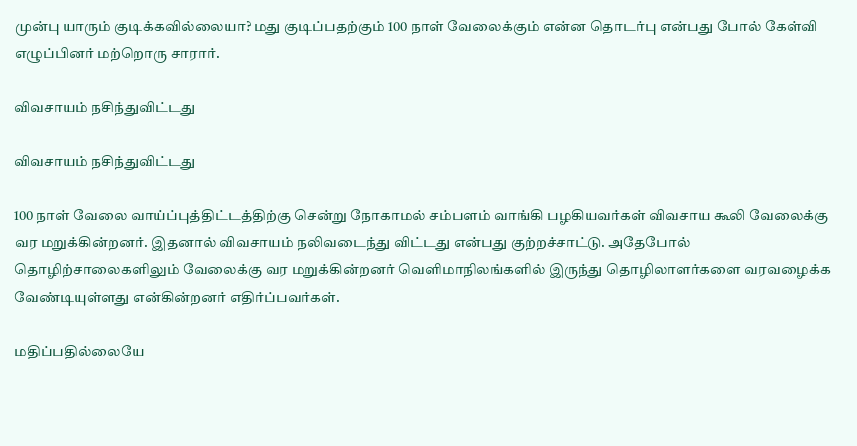முன்பு யாரும் குடிக்கவில்லையா? மது குடிப்பதற்கும் 100 நாள் வேலைக்கும் என்ன தொடர்பு என்பது போல் கேள்வி எழுப்பினர் மற்றொரு சாரார்.

விவசாயம் நசிந்துவிட்டது

விவசாயம் நசிந்துவிட்டது

100 நாள் வேலை வாய்ப்புத்திட்டத்திற்கு சென்று நோகாமல் சம்பளம் வாங்கி பழகியவர்கள் விவசாய கூலி வேலைக்கு வர மறுக்கின்றனர். இதனால் விவசாயம் நலிவடைந்து விட்டது என்பது குற்றச்சாட்டு. அதேபோல் தொழிற்சாலைகளிலும் வேலைக்கு வர மறுக்கின்றனர் வெளிமாநிலங்களில் இருந்து தொழிலாளர்களை வரவழைக்க வேண்டியுள்ளது என்கின்றனர் எதிர்ப்பவர்கள்.

மதிப்பதில்லையே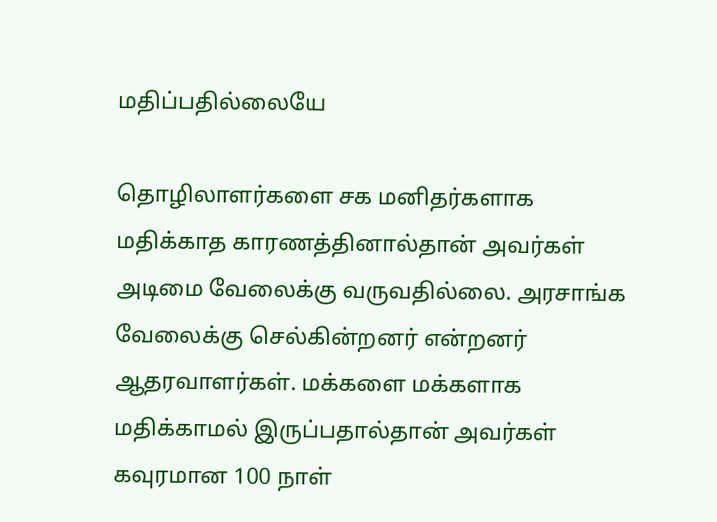மதிப்பதில்லையே

தொழிலாளர்களை சக மனிதர்களாக மதிக்காத காரணத்தினால்தான் அவர்கள் அடிமை வேலைக்கு வருவதில்லை. அரசாங்க வேலைக்கு செல்கின்றனர் என்றனர் ஆதரவாளர்கள். மக்களை மக்களாக மதிக்காமல் இருப்பதால்தான் அவர்கள் கவுரமான 100 நாள்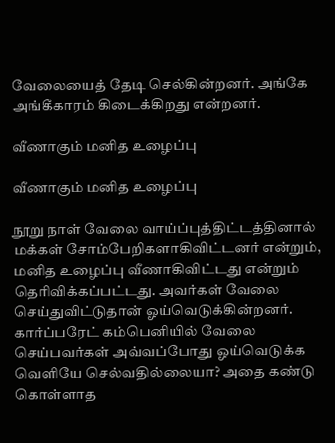வேலையைத் தேடி செல்கின்றனர். அங்கே அங்கீகாரம் கிடைக்கிறது என்றனர்.

வீணாகும் மனித உழைப்பு

வீணாகும் மனித உழைப்பு

நூறு நாள் வேலை வாய்ப்புத்திட்டத்தினால் மக்கள் சோம்பேறிகளாகிவிட்டனர் என்றும், மனித உழைப்பு வீணாகிவிட்டது என்றும் தெரிவிக்கப்பட்டது. அவர்கள் வேலை செய்துவிட்டுதான் ஓய்வெடுக்கின்றனர். கார்ப்பரேட் கம்பெனியில் வேலை செய்பவர்கள் அவ்வப்போது ஓய்வெடுக்க வெளியே செல்வதில்லையா? அதை கண்டு கொள்ளாத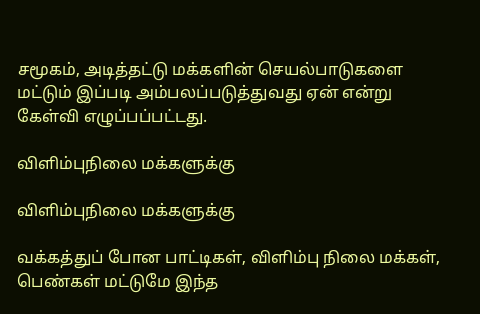சமூகம், அடித்தட்டு மக்களின் செயல்பாடுகளை மட்டும் இப்படி அம்பலப்படுத்துவது ஏன் என்று கேள்வி எழுப்பப்பட்டது.

விளிம்புநிலை மக்களுக்கு

விளிம்புநிலை மக்களுக்கு

வக்கத்துப் போன பாட்டிகள், விளிம்பு நிலை மக்கள், பெண்கள் மட்டுமே இந்த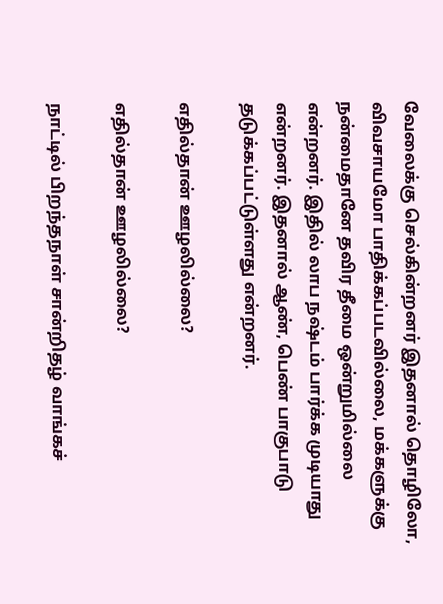வேலைக்கு செல்கின்றனர் இதனால் தொழிலோ, விவசாயமோ பாதிக்கப்படவில்லை, மக்களுக்கு நன்மைதானே தவிர தீமை ஒன்றுமில்லை என்றனர். இதில் லாப நஷ்டம் பார்க்க முடியாது என்றனர். இதனால் ஆண், பெண் பாகுபாடு தடுக்கப்பட்டுள்ளது என்றனர்.

எதில்தான் ஊழலில்லை?

எதில்தான் ஊழலில்லை?

நாட்டில் பிறந்தநாள் சான்றிதழ் வாங்கச்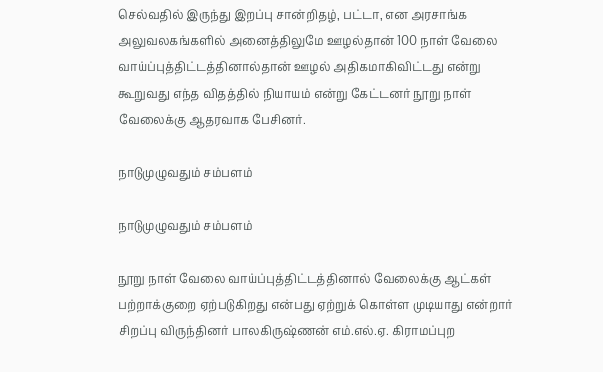செல்வதில் இருந்து இறப்பு சான்றிதழ், பட்டா, என அரசாங்க அலுவலகங்களில் அனைத்திலுமே ஊழல்தான் 100 நாள் வேலை வாய்ப்புத்திட்டத்தினால்தான் ஊழல் அதிகமாகிவிட்டது என்று கூறுவது எந்த விதத்தில் நியாயம் என்று கேட்டனர் நூறு நாள் வேலைக்கு ஆதரவாக பேசினர்.

நாடுமுழுவதும் சம்பளம்

நாடுமுழுவதும் சம்பளம்

நூறு நாள் வேலை வாய்ப்புத்திட்டத்தினால் வேலைக்கு ஆட்கள் பற்றாக்குறை ஏற்படுகிறது என்பது ஏற்றுக் கொள்ள முடியாது என்றார் சிறப்பு விருந்தினர் பாலகிருஷ்ணன் எம்.எல்.ஏ. கிராமப்புற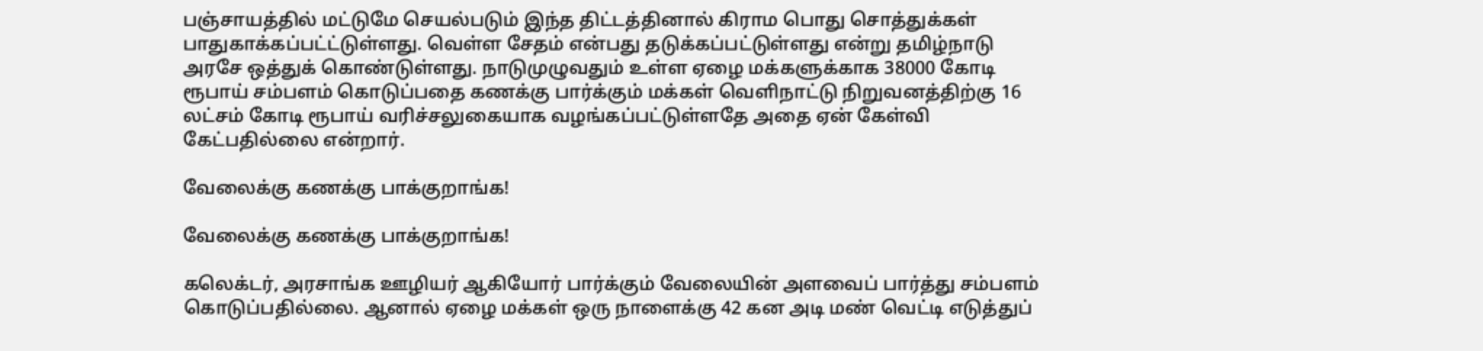பஞ்சாயத்தில் மட்டுமே செயல்படும் இந்த திட்டத்தினால் கிராம பொது சொத்துக்கள் பாதுகாக்கப்பட்ட்டுள்ளது. வெள்ள சேதம் என்பது தடுக்கப்பட்டுள்ளது என்று தமிழ்நாடு அரசே ஒத்துக் கொண்டுள்ளது. நாடுமுழுவதும் உள்ள ஏழை மக்களுக்காக 38000 கோடி ரூபாய் சம்பளம் கொடுப்பதை கணக்கு பார்க்கும் மக்கள் வெளிநாட்டு நிறுவனத்திற்கு 16 லட்சம் கோடி ரூபாய் வரிச்சலுகையாக வழங்கப்பட்டுள்ளதே அதை ஏன் கேள்வி கேட்பதில்லை என்றார்.

வேலைக்கு கணக்கு பாக்குறாங்க!

வேலைக்கு கணக்கு பாக்குறாங்க!

கலெக்டர், அரசாங்க ஊழியர் ஆகியோர் பார்க்கும் வேலையின் அளவைப் பார்த்து சம்பளம் கொடுப்பதில்லை. ஆனால் ஏழை மக்கள் ஒரு நாளைக்கு 42 கன அடி மண் வெட்டி எடுத்துப்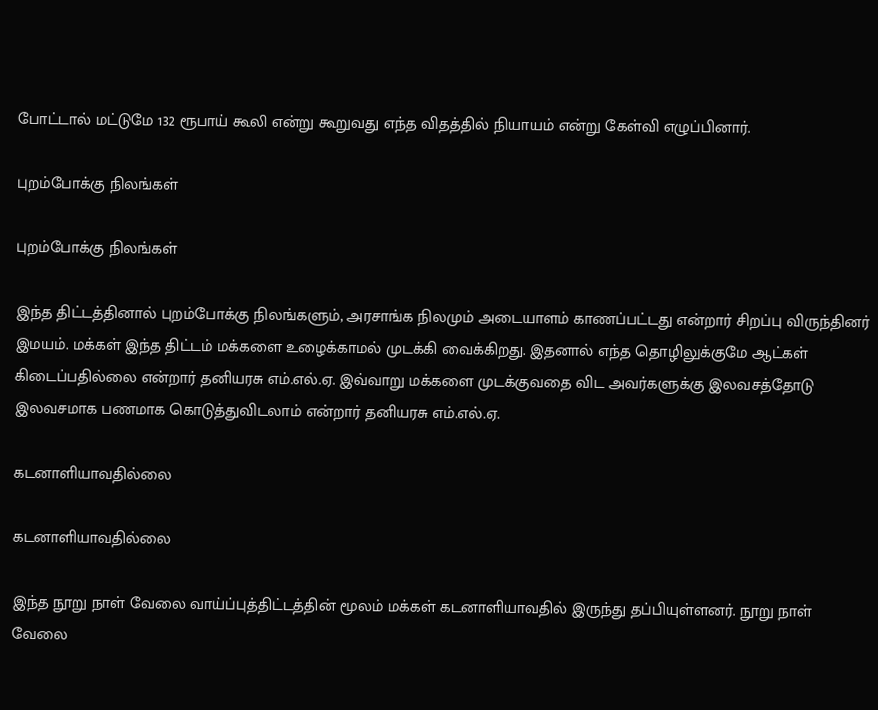போட்டால் மட்டுமே 132 ரூபாய் கூலி என்று கூறுவது எந்த விதத்தில் நியாயம் என்று கேள்வி எழுப்பினார்.

புறம்போக்கு நிலங்கள்

புறம்போக்கு நிலங்கள்

இந்த திட்டத்தினால் புறம்போக்கு நிலங்களும், அரசாங்க நிலமும் அடையாளம் காணப்பட்டது என்றார் சிறப்பு விருந்தினர் இமயம். மக்கள் இந்த திட்டம் மக்களை உழைக்காமல் முடக்கி வைக்கிறது. இதனால் எந்த தொழிலுக்குமே ஆட்கள் கிடைப்பதில்லை என்றார் தனியரசு எம்.எல்.ஏ. இவ்வாறு மக்களை முடக்குவதை விட அவர்களுக்கு இலவசத்தோடு இலவசமாக பணமாக கொடுத்துவிடலாம் என்றார் தனியரசு எம்.எல்.ஏ.

கடனாளியாவதில்லை

கடனாளியாவதில்லை

இந்த நூறு நாள் வேலை வாய்ப்புத்திட்டத்தின் மூலம் மக்கள் கடனாளியாவதில் இருந்து தப்பியுள்ளனர். நூறு நாள் வேலை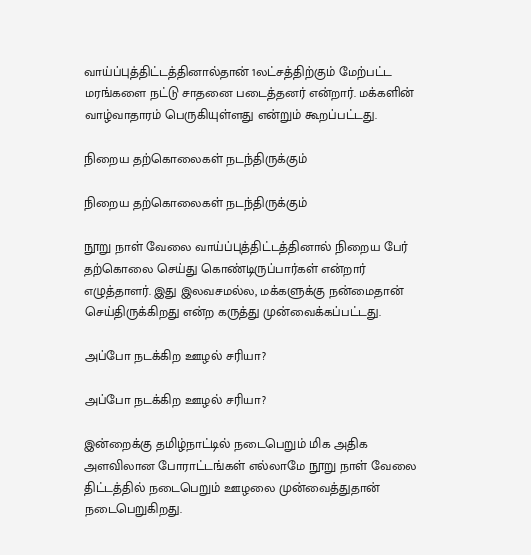வாய்ப்புத்திட்டத்தினால்தான் 1லட்சத்திற்கும் மேற்பட்ட மரங்களை நட்டு சாதனை படைத்தனர் என்றார். மக்களின் வாழ்வாதாரம் பெருகியுள்ளது என்றும் கூறப்பட்டது.

நிறைய தற்கொலைகள் நடந்திருக்கும்

நிறைய தற்கொலைகள் நடந்திருக்கும்

நூறு நாள் வேலை வாய்ப்புத்திட்டத்தினால் நிறைய பேர் தற்கொலை செய்து கொண்டிருப்பார்கள் என்றார் எழுத்தாளர். இது இலவசமல்ல, மக்களுக்கு நன்மைதான் செய்திருக்கிறது என்ற கருத்து முன்வைக்கப்பட்டது.

அப்போ நடக்கிற ஊழல் சரியா?

அப்போ நடக்கிற ஊழல் சரியா?

இன்றைக்கு தமிழ்நாட்டில் நடைபெறும் மிக அதிக அளவிலான போராட்டங்கள் எல்லாமே நூறு நாள் வேலை திட்டத்தில் நடைபெறும் ஊழலை முன்வைத்துதான் நடைபெறுகிறது.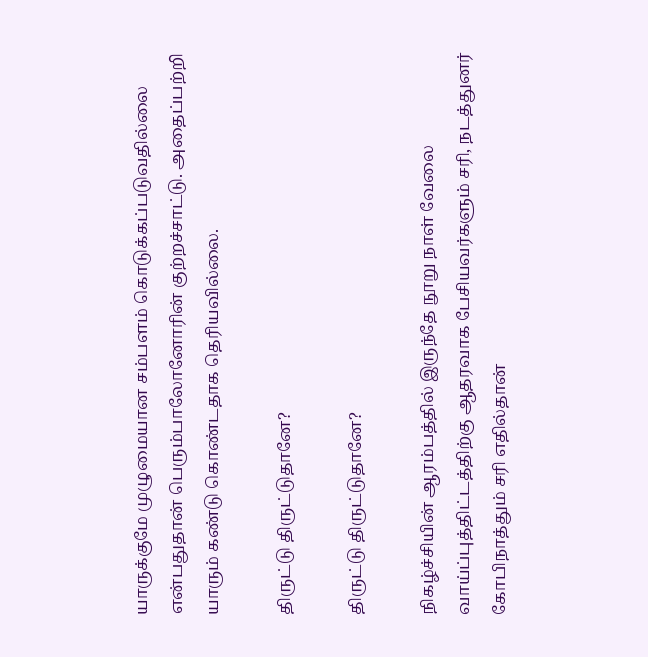யாருக்குமே முழுமையான சம்பளம் கொடுக்கப்படுவதில்லை என்பதுதான் பெரும்பாலோனோரின் குற்றச்சாட்டு. அதைப்பற்றி யாரும் கண்டு கொண்டதாக தெரியவில்லை.

திருட்டு திருட்டுதானே?

திருட்டு திருட்டுதானே?

நிகழ்ச்சியின் ஆரம்பத்தில் இருந்தே நூறு நாள் வேலை வாய்ப்புத்திட்டத்திற்கு ஆதரவாக பேசியவர்களும் சரி, நடத்துனர் கோபிநாத்தும் சரி எதில்தான்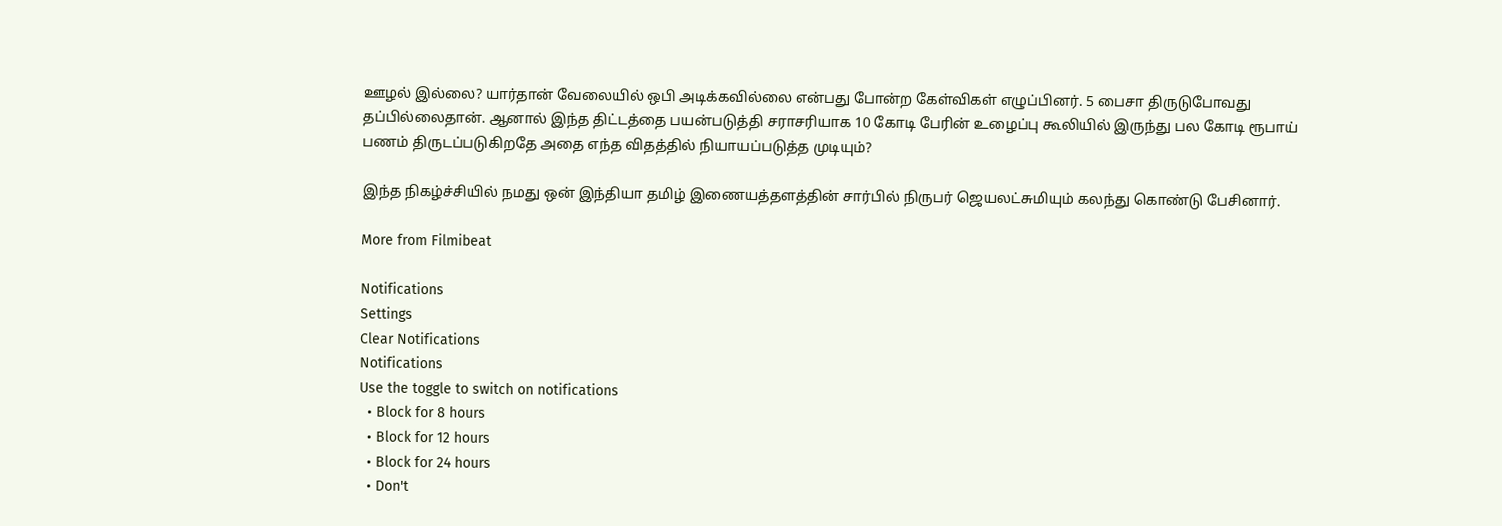ஊழல் இல்லை? யார்தான் வேலையில் ஒபி அடிக்கவில்லை என்பது போன்ற கேள்விகள் எழுப்பினர். 5 பைசா திருடுபோவது தப்பில்லைதான். ஆனால் இந்த திட்டத்தை பயன்படுத்தி சராசரியாக 10 கோடி பேரின் உழைப்பு கூலியில் இருந்து பல கோடி ரூபாய் பணம் திருடப்படுகிறதே அதை எந்த விதத்தில் நியாயப்படுத்த முடியும்?

இந்த நிகழ்ச்சியில் நமது ஒன் இந்தியா தமிழ் இணையத்தளத்தின் சார்பில் நிருபர் ஜெயலட்சுமியும் கலந்து கொண்டு பேசினார்.

More from Filmibeat

Notifications
Settings
Clear Notifications
Notifications
Use the toggle to switch on notifications
  • Block for 8 hours
  • Block for 12 hours
  • Block for 24 hours
  • Don't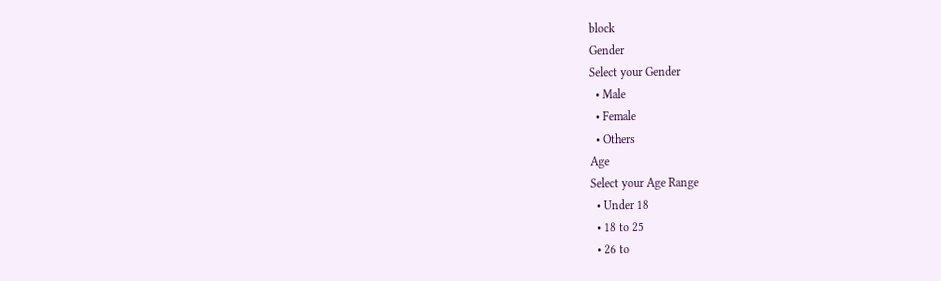block
Gender
Select your Gender
  • Male
  • Female
  • Others
Age
Select your Age Range
  • Under 18
  • 18 to 25
  • 26 to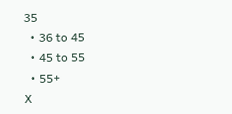35
  • 36 to 45
  • 45 to 55
  • 55+
X